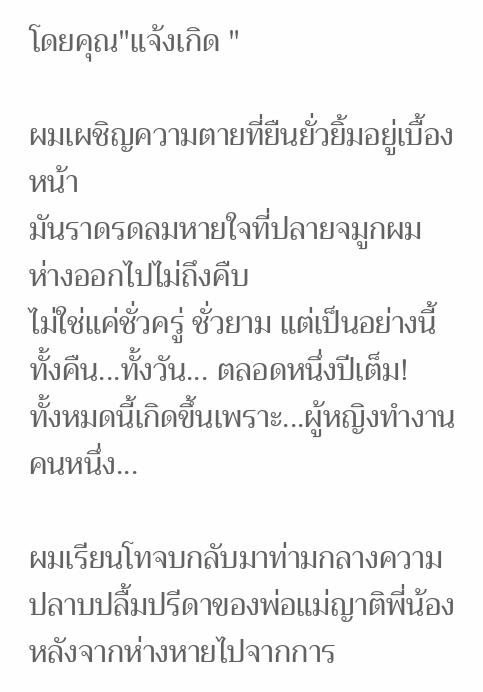โดยคุณ"แจ้งเกิด "

ผมเผชิญความตายที่ยืนยั่วยิ้มอยู่เบื้องหน้า
มันราดรดลมหายใจที่ปลายจมูกผม ห่างออกไปไม่ถึงคืบ
ไม่ใช่แค่ชั่วครู่ ชั่วยาม แต่เป็นอย่างนี้ทั้งคืน...ทั้งวัน... ตลอดหนึ่งปีเต็ม!
ทั้งหมดนี้เกิดขึ้นเพราะ...ผู้หญิงทำงานคนหนึ่ง...

ผมเรียนโทจบกลับมาท่ามกลางความปลาบปลื้มปรีดาของพ่อแม่ญาติพี่น้อง หลังจากห่างหายไปจากการ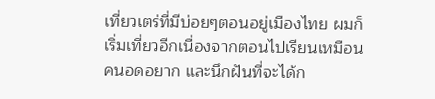เที่ยวเตร่ที่มีบ่อยๆตอนอยู่เมืองไทย ผมก็เริ่มเที่ยวอีกเนื่องจากตอนไปเรียนเหมือนคนอดอยาก และนึกฝันที่จะได้ก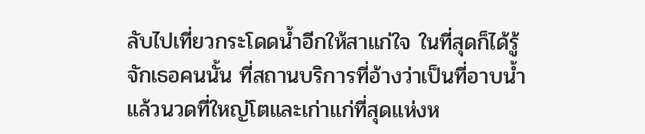ลับไปเที่ยวกระโดดน้ำอีกให้สาแก่ใจ ในที่สุดก็ได้รู้จักเธอคนนั้น ที่สถานบริการที่อ้างว่าเป็นที่อาบน้ำแล้วนวดที่ใหญ่โตและเก่าแก่ที่สุดแห่งห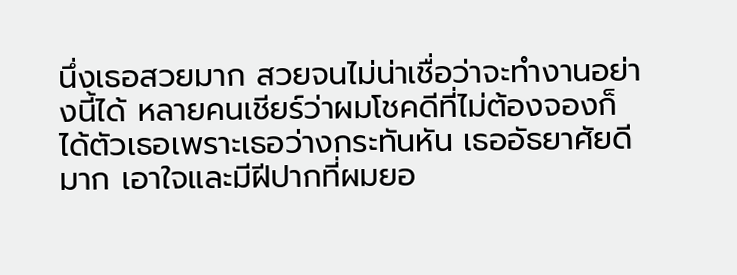นึ่งเธอสวยมาก สวยจนไม่น่าเชื่อว่าจะทำงานอย่างนี้ได้ หลายคนเชียร์ว่าผมโชคดีที่ไม่ต้องจองก็ได้ตัวเธอเพราะเธอว่างกระทันหัน เธออัธยาศัยดีมาก เอาใจและมีฝีปากที่ผมยอ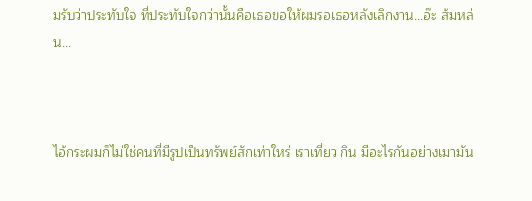มรับว่าประทับใจ ที่ประทับใจกว่านั้นคือเธอขอให้ผมรอเธอหลังเลิกงาน...อ๊ะ ส้มหล่น...



ไอ้กระผมก็ไม่ใช่คนที่มีรูปเป็นทรัพย์สักเท่าใหร่ เราเที่ยว กิน มีอะไรกันอย่างเมามัน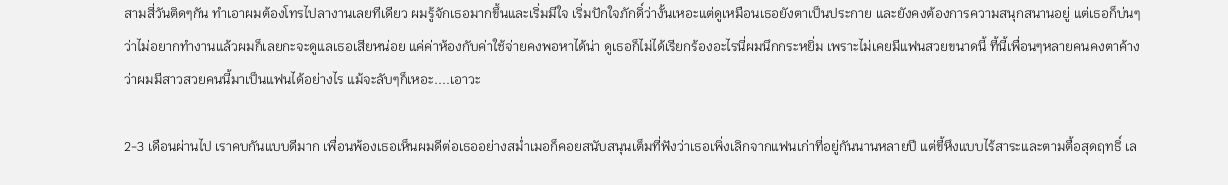สามสี่วันติดๆกัน ทำเอาผมต้องโทรไปลางานเลยทีเดียว ผมรู้จักเธอมากขึ้นและเริ่มมีใจ เริ่มปักใจภักดิ์ว่างั้นเหอะแต่ดูเหมือนเธอยังตาเป็นประกาย และยังคงต้องการความสนุกสนานอยู่ แต่เธอก็บ่นๆว่าไม่อยากทำงานแล้วผมก็เลยกะจะดูแลเธอเสียหน่อย แค่ค่าห้องกับค่าใช้จ่ายคงพอหาได้น่า ดูเธอก็ไม่ได้เรียกร้องอะไรนี่ผมนึกกระหยิ่ม เพราะไม่เคยมีแฟนสวยขนาดนี้ ที้นี้เพื่อนๆหลายคนคงตาค้างว่าผมมีสาวสวยคนนี้มาเป็นแฟนได้อย่างไร แม้จะลับๆก็เหอะ....เอาวะ

2-3 เดือนผ่านไป เราคบกันแบบดีมาก เพื่อนพ้องเธอเห็นผมดีต่อเธออย่างสม่ำเมอก็คอยสนับสนุนเต็มที่ฟังว่าเธอเพิ่งเลิกจากแฟนเก่าที่อยู่กันนานหลายปี แต่ขี้หึงแบบไร้สาระและตามตื้อสุดฤทธิ์ เล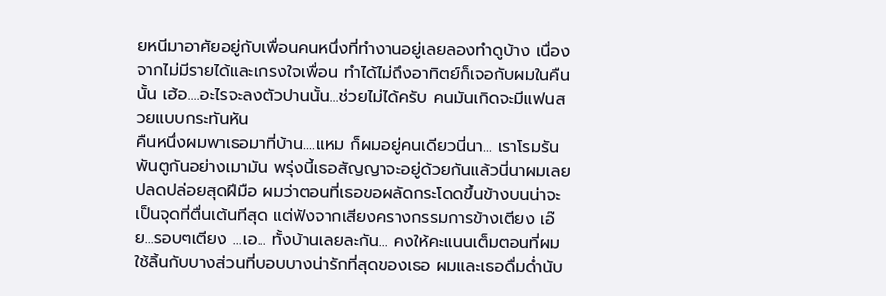ยหนีมาอาศัยอยู่กับเพื่อนคนหนึ่งที่ทำงานอยู่เลยลองทำดูบ้าง เนื่องจากไม่มีรายได้และเกรงใจเพื่อน ทำได้ไม่ถึงอาทิตย์ก็เจอกับผมในคืนนั้น เฮ้อ....อะไรจะลงตัวปานนั้น...ช่วยไม่ได้ครับ คนมันเกิดจะมีแฟนสวยแบบกระทันหัน
คืนหนึ่งผมพาเธอมาที่บ้าน....แหม ก็ผมอยู่คนเดียวนี่นา... เราโรมรันพันตูกันอย่างเมามัน พรุ่งนี้เธอสัญญาจะอยู่ด้วยกันแล้วนี่นาผมเลยปลดปล่อยสุดฝีมือ ผมว่าตอนที่เธอขอผลัดกระโดดขึ้นข้างบนน่าจะเป็นจุดที่ตื่นเต้นทีสุด แต่ฟังจากเสียงครางกรรมการข้างเตียง เอ๊ย...รอบๆเตียง ...เอ... ทั้งบ้านเลยละกัน... คงให้คะแนนเต็มตอนที่ผมใช้ลิ้นกับบางส่วนที่บอบบางน่ารักที่สุดของเธอ ผมและเธอดื่มด่ำนับ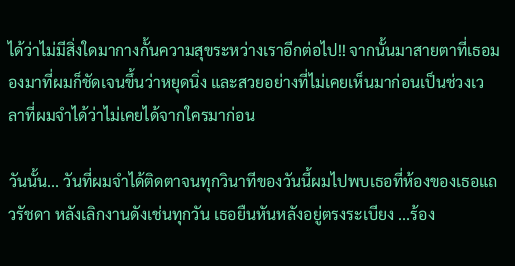ได้ว่าไม่มีสิ่งใดมากางกั้นความสุขระหว่างเราอีกต่อไป!! จากนั้นมาสายตาที่เธอมองมาที่ผมก็ชัดเจนขึ้นว่าหยุดนิ่ง และสวยอย่างที่ไม่เคยเห็นมาก่อนเป็นช่วงเวลาที่ผมจำได้ว่าไม่เคยได้จากใครมาก่อน

วันนั้น... วันที่ผมจำได้ติดตาจนทุกวินาทีของวันนี้ผมไปพบเธอที่ห้องของเธอแถวรัชดา หลังเลิกงานดังเช่นทุกวัน เธอยืนหันหลังอยู่ตรงระเบียง ...ร้อง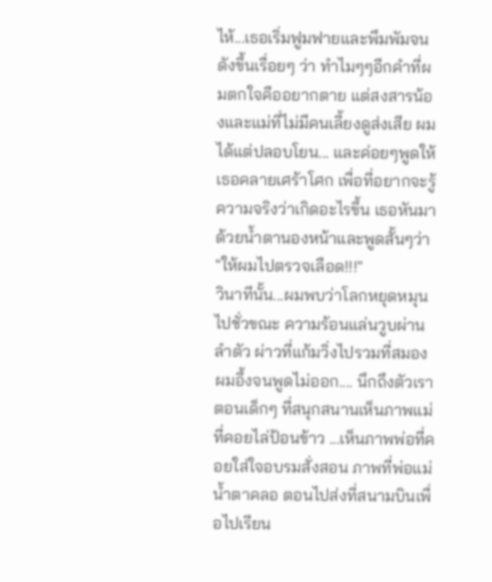ไห้...เธอเริ่มฟูมฟายและพึมพัมจนดังขึ้นเรื่อยๆ ว่า ทำไมๆๆอีกคำที่ผมตกใจคืออยากตาย แต่สงสารน้องและแม่ที่ไม่มีคนเลี้ยงดูส่งเสีย ผมได้แต่ปลอบโยน... และค่อยๆพูดให้เธอคลายเศร้าโศก เพื่อที่อยากจะรู้ความจริงว่าเกิดอะไรขึ้น เธอหันมาด้วยน้ำตานองหน้าและพูดสั้นๆว่า "ให้ผมไปตรวจเลือด!!!"
วินาทีนั้น...ผมพบว่าโลกหยุดหมุนไปชั่วขณะ ความร้อนแล่นวูบผ่านลำตัว ผ่าวที่แก้มวิ่งไปรวมที่สมอง ผมอึ้งจนพูดไม่ออก.... นึกถึงตัวเราตอนเด็กๆ ที่สนุกสนานเห็นภาพแม่ที่คอยไล่ป้อนข้าว ...เห็นภาพพ่อที่คอยใส่ใจอบรมสั่งสอน ภาพที่พ่อแม่น้ำตาคลอ ตอนไปส่งที่สนามบินเพื่อไปเรียน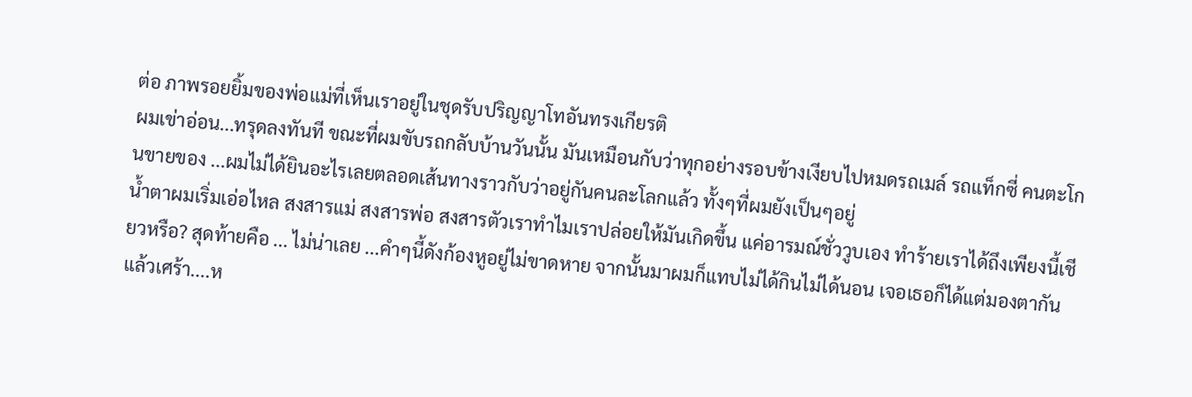ต่อ ภาพรอยยิ้มของพ่อแม่ที่เห็นเราอยู่ในชุดรับปริญญาโทอันทรงเกียรติ
ผมเข่าอ่อน...ทรุดลงทันที ขณะที่ผมขับรถกลับบ้านวันนั้น มันเหมือนกับว่าทุกอย่างรอบข้างเงียบไปหมดรถเมล์ รถแท็กซี่ คนตะโกนขายของ ...ผมไม่ได้ยินอะไรเลยตลอดเส้นทางราวกับว่าอยู่กันคนละโลกแล้ว ทั้งๆที่ผมยังเป็นๆอยู่
น้ำตาผมเริ่มเอ่อไหล สงสารแม่ สงสารพ่อ สงสารตัวเราทำไมเราปล่อยให้มันเกิดขึ้น แค่อารมณ์ชั่ววูบเอง ทำร้ายเราได้ถึงเพียงนี้เชียวหรือ? สุดท้ายคือ ... ไม่น่าเลย ...คำๆนี้ดังก้องหูอยู่ไม่ขาดหาย จากนั้นมาผมก็แทบไม่ได้กินไม่ได้นอน เจอเธอก็ได้แต่มองตากันแล้วเศร้า....ห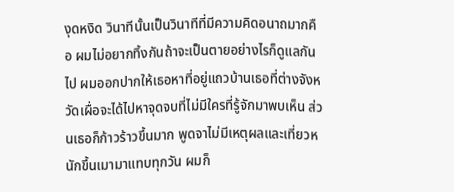งุดหงิด วินาทีนั้นเป็นวินาทีที่มีความคิดอนาถมากคือ ผมไม่อยากทิ้งกันถ้าจะเป็นตายอย่างไรก็ดูแลกันไป ผมออกปากให้เธอหาที่อยู่แถวบ้านเธอที่ต่างจังหวัดเผื่อจะได้ไปหาจุดจบที่ไม่มีใครที่รู้จักมาพบเห็น ส่วนเธอก็ก้าวร้าวขึ้นมาก พูดจาไม่มีเหตุผลและเที่ยวหนักขึ้นเมามาแทบทุกวัน ผมก็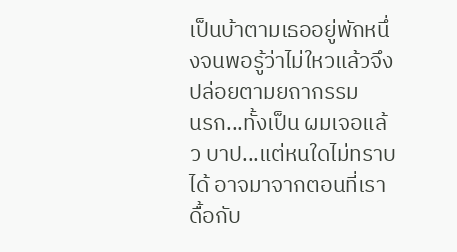เป็นบ้าตามเธออยู่พักหนึ่งจนพอรู้ว่าไม่ใหวแล้วจึงปล่อยตามยถากรรม
นรก...ทั้งเป็น ผมเจอแล้ว บาป...แต่หนใดไม่ทราบได้ อาจมาจากตอนที่เราดื้อกับ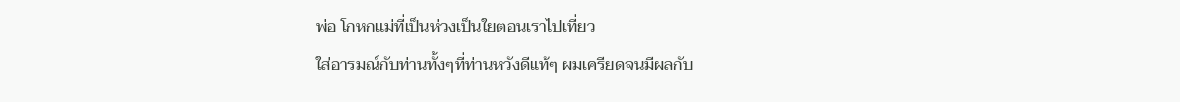พ่อ โกหกแม่ที่เป็นห่วงเป็นใยตอนเราไปเที่ยว
ใส่อารมณ์กับท่านทั้งๆที่ท่านหวังดีแท้ๆ ผมเครียดจนมีผลกับ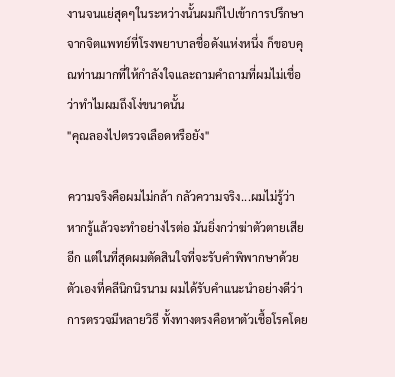งานจนแย่สุดๆในระหว่างนั้นผมก็ไปเข้าการปรึกษาจากจิตแพทย์ที่โรงพยาบาลชื่อดังแห่งหนึ่ง ก็ขอบคุณท่านมากที่ให้กำลังใจและถามคำถามที่ผมไม่เชื่อว่าทำไมผมถึงโง่ขนาดนั้น
"คุณลองไปตรวจเลือดหรือยัง"

ความจริงคือผมไม่กล้า กลัวความจริง...ผมไม่รู้ว่าหากรู้แล้วจะทำอย่างไรต่อ มันยิ่งกว่าฆ่าตัวตายเสียอีก แต่ในที่สุดผมตัดสินใจที่จะรับคำพิพากษาด้วยตัวเองที่คลีนิกนิรนาม ผมได้รับคำแนะนำอย่างดีว่าการตรวจมีหลายวิธี ทั้งทางตรงคือหาตัวเชื้อโรคโดย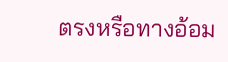ตรงหรือทางอ้อม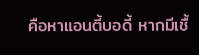คือหาแอนตี้บอดี้ หากมีเชื้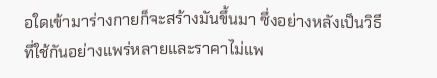อใดเข้ามาร่างกายก็จะสร้างมันขึ้นมา ซึ่งอย่างหลังเป็นวิธีที่ใช้กันอย่างแพร่หลายและราคาไม่แพ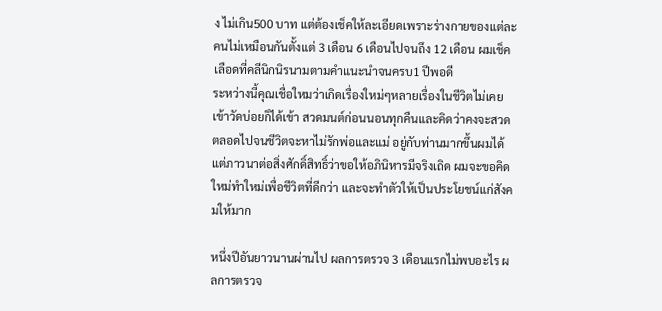ง ไม่เกิน500 บาท แต่ต้องเช็คให้ละเอียดเพราะร่างกายของแต่ละคนไม่เหมือนกันตั้งแต่ 3 เดือน 6 เดือนไปจนถึง 12 เดือน ผมเช็คเลือดที่คลีนิกนิรนามตามคำแนะนำจนครบ1 ปีพอดี
ระหว่างนี้คุณเชื่อใหมว่าเกิดเรื่องใหม่ๆหลายเรื่องในชีวิตไม่เคยเข้าวัดบ่อยก็ได้เข้า สวดมนต์ก่อนนอนทุกคืนและคิดว่าคงจะสวดตลอดไปจนชีวิตจะหาไม่รักพ่อและแม่ อยู่กับท่านมากขึ้นผมได้แต่ภาวนาต่อสิ่งศักดิ์สิทธิ์ว่าขอให้อภินิหารมีจริงเถิด ผมจะขอคิดใหม่ทำใหม่เพื่อชีวิตที่ดีกว่า และจะทำตัวให้เป็นประโยชน์แก่สังคมให้มาก

หนึ่งปีอันยาวนานผ่านไป ผลการตรวจ 3 เดือนแรกไม่พบอะไร ผลการตรวจ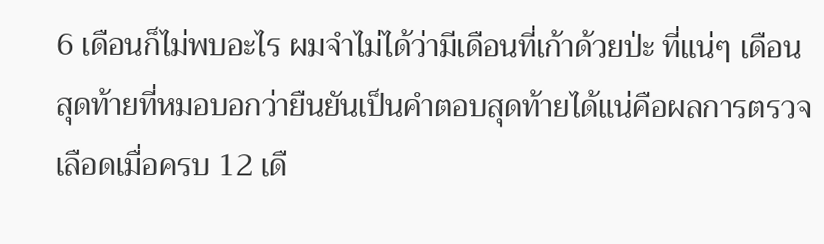6 เดือนก็ไม่พบอะไร ผมจำไม่ได้ว่ามีเดือนที่เก้าด้วยป่ะ ที่แน่ๆ เดือนสุดท้ายที่หมอบอกว่ายืนยันเป็นคำตอบสุดท้ายได้แน่คือผลการตรวจเลือดเมื่อครบ 12 เดื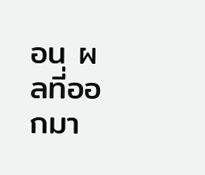อน ผลที่ออกมา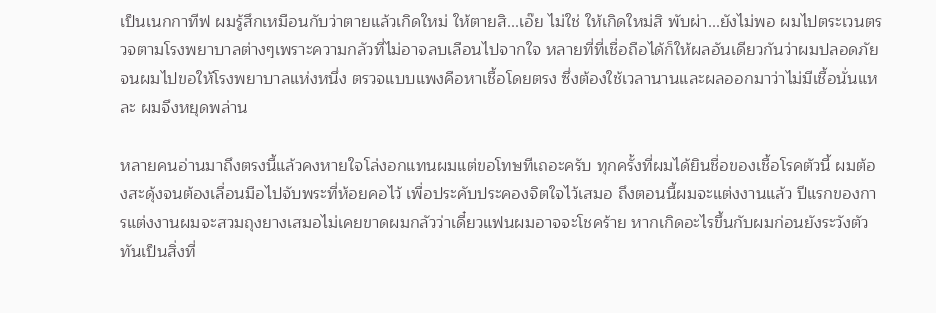เป็นเนกกาทีฟ ผมรู้สึกเหมือนกับว่าตายแล้วเกิดใหม่ ให้ตายสิ...เอ๊ย ไม่ใช่ ให้เกิดใหม่สิ พับผ่า...ยังไม่พอ ผมไปตระเวนตรวจตามโรงพยาบาลต่างๆเพราะความกลัวที่ไม่อาจลบเลือนไปจากใจ หลายที่ที่เชื่อถือได้ก็ให้ผลอันเดียวกันว่าผมปลอดภัยจนผมไปขอให้โรงพยาบาลแห่งหนึ่ง ตรวจแบบแพงคือหาเชื้อโดยตรง ซึ่งต้องใช้เวลานานและผลออกมาว่าไม่มีเชื้อนั่นแหละ ผมจึงหยุดพล่าน

หลายคนอ่านมาถึงตรงนี้แล้วคงหายใจโล่งอกแทนผมแต่ขอโทษทีเถอะครับ ทุกครั้งที่ผมได้ยินชื่อของเชื้อโรคตัวนี้ ผมต้องสะดุ้งจนต้องเลื่อนมือไปจับพระที่ห้อยคอไว้ เพื่อประคับประคองจิตใจไว้เสมอ ถึงตอนนี้ผมจะแต่งงานแล้ว ปีแรกของการแต่งงานผมจะสวมถุงยางเสมอไม่เคยขาดผมกลัวว่าเดี๋ยวแฟนผมอาจจะโชคร้าย หากเกิดอะไรขึ้นกับผมก่อนยังระวังตัวทันเป็นสิ่งที่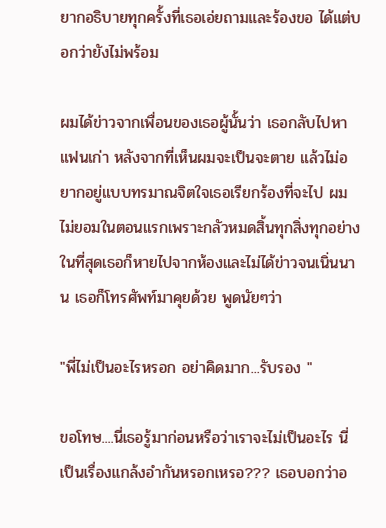ยากอธิบายทุกครั้งที่เธอเอ่ยถามและร้องขอ ได้แต่บอกว่ายังไม่พร้อม

ผมได้ข่าวจากเพื่อนของเธอผู้นั้นว่า เธอกลับไปหาแฟนเก่า หลังจากที่เห็นผมจะเป็นจะตาย แล้วไม่อยากอยู่แบบทรมาณจิตใจเธอเรียกร้องที่จะไป ผมไม่ยอมในตอนแรกเพราะกลัวหมดสิ้นทุกสิ่งทุกอย่างในที่สุดเธอก็หายไปจากห้องและไม่ได้ข่าวจนเนิ่นนาน เธอก็โทรศัพท์มาคุยด้วย พูดนัยๆว่า

"พี่ไม่เป็นอะไรหรอก อย่าคิดมาก...รับรอง "

ขอโทษ....นี่เธอรู้มาก่อนหรือว่าเราจะไม่เป็นอะไร นี่เป็นเรื่องแกล้งอำกันหรอกเหรอ??? เธอบอกว่าอ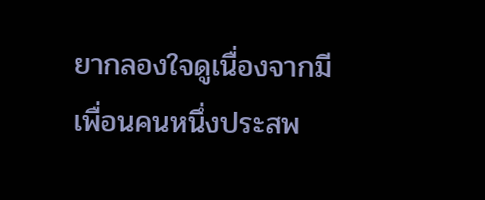ยากลองใจดูเนื่องจากมีเพื่อนคนหนึ่งประสพ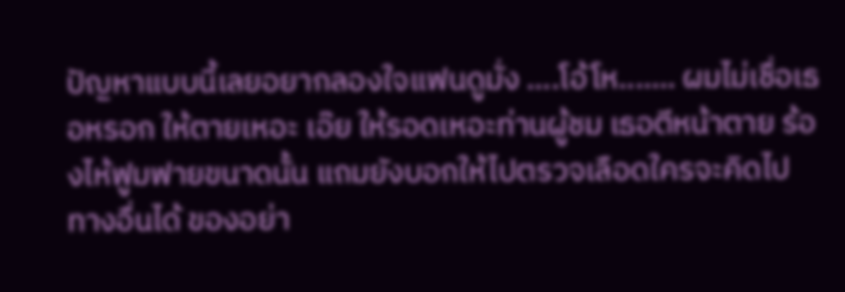ปัญหาแบบนี้เลยอยากลองใจแฟนดูมั่ง ....โอ้โห....... ผมไม่เชื่อเธอหรอก ให้ตายเหอะ เอ๊ย ให้รอดเหอะท่านผู้ชม เธอตีหน้าตาย ร้องไห้ฟูมฟายขนาดนั้น แถมยังบอกให้ไปตรวจเลือดใครจะคิดไปทางอื่นได้ ของอย่า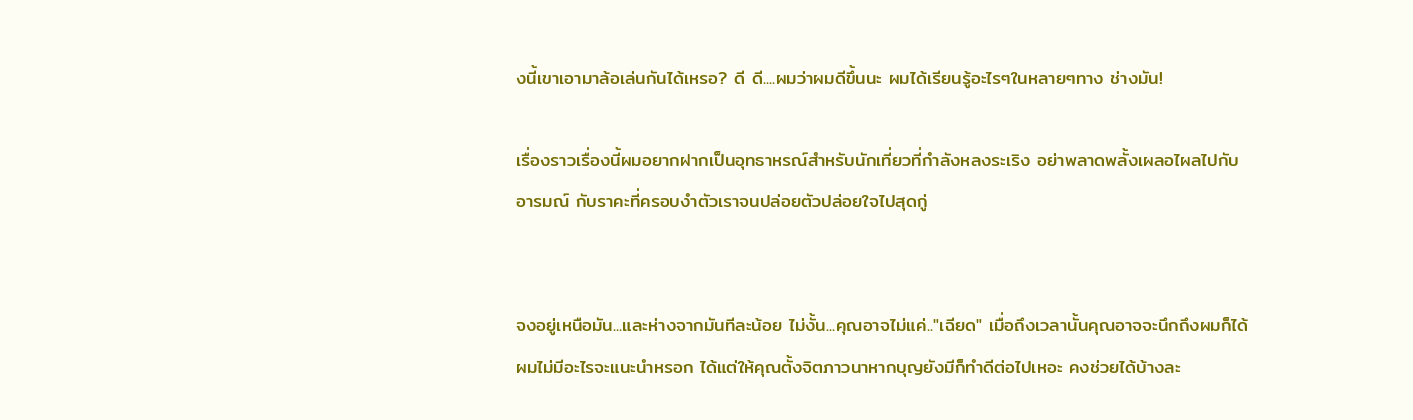งนี้เขาเอามาล้อเล่นกันได้เหรอ? ดี ดี....ผมว่าผมดีขึ้นนะ ผมได้เรียนรู้อะไรๆในหลายๆทาง ช่างมัน!

เรื่องราวเรื่องนี้ผมอยากฝากเป็นอุทธาหรณ์สำหรับนักเที่ยวที่กำลังหลงระเริง อย่าพลาดพลั้งเผลอไผลไปกับอารมณ์ กับราคะที่ครอบงำตัวเราจนปล่อยตัวปล่อยใจไปสุดกู่


จงอยู่เหนือมัน...และห่างจากมันทีละน้อย ไม่งั้น...คุณอาจไม่แค่.."เฉียด" เมื่อถึงเวลานั้นคุณอาจจะนึกถึงผมก็ได้ ผมไม่มีอะไรจะแนะนำหรอก ได้แต่ให้คุณตั้งจิตภาวนาหากบุญยังมีก็ทำดีต่อไปเหอะ คงช่วยได้บ้างละ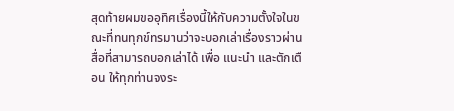สุดท้ายผมขออุทิศเรื่องนี้ให้กับความตั้งใจในขณะที่ทนทุกข์ทรมานว่าจะบอกเล่าเรื่องราวผ่านสื่อที่สามารถบอกเล่าได้ เพื่อ แนะนำ และตักเตือน ให้ทุกท่านจงระ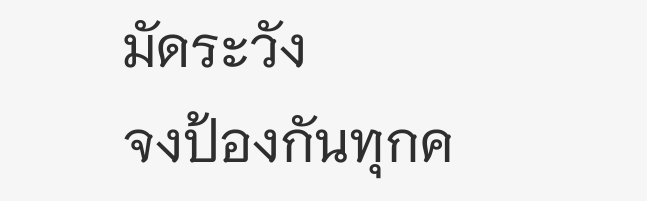มัดระวัง
จงป้องกันทุกค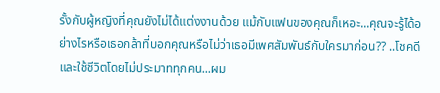รั้งกับผู้หญิงที่คุณยังไม่ได้แต่งงานด้วย แม้กับแฟนของคุณก็เหอะ...คุณจะรู้ได้อย่างไรหรือเธอกล้าที่บอกคุณหรือไม่ว่าเธอมีเพศสัมพันธ์กับใครมาก่อน?? ..โชคดีและใช้ชีวิตโดยไม่ประมาททุกคน...ผม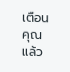เตือนคุณแล้ว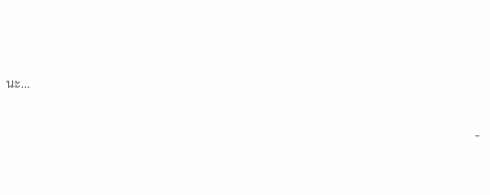นะ...

                                                                                                                                                    -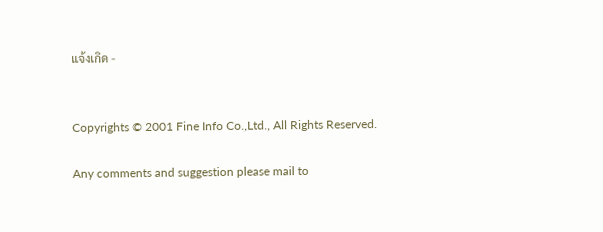แจ้งเกิด -


Copyrights © 2001 Fine Info Co.,Ltd., All Rights Reserved.

Any comments and suggestion please mail to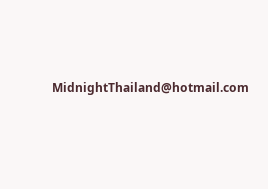MidnightThailand@hotmail.com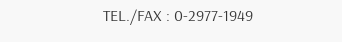TEL./FAX : 0-2977-1949